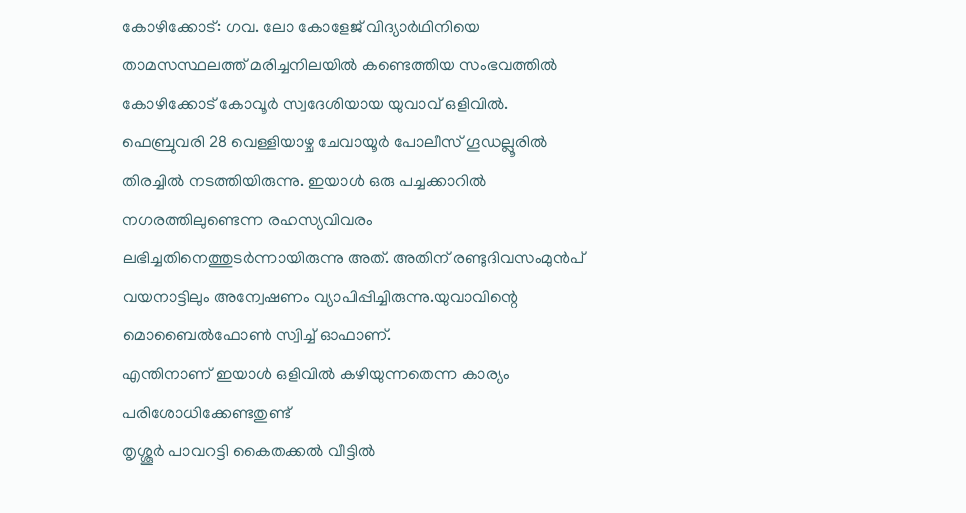കോഴിക്കോട്: ഗവ. ലോ കോളേജ് വിദ്യാർഥിനിയെ താമസസ്ഥലത്ത് മരിച്ചനിലയിൽ കണ്ടെത്തിയ സംഭവത്തിൽ കോഴിക്കോട് കോവൂർ സ്വദേശിയായ യുവാവ് ഒളിവിൽ. ഫെബ്രുവരി 28 വെള്ളിയാഴ്ച ചേവായൂർ പോലീസ് ഗൂഡല്ലൂരിൽ തിരച്ചിൽ നടത്തിയിരുന്നു. ഇയാൾ ഒരു പച്ചക്കാറിൽ നഗരത്തിലുണ്ടെന്ന രഹസ്യവിവരം ലഭിച്ചതിനെത്തുടർന്നായിരുന്നു അത്. അതിന് രണ്ടുദിവസംമുൻപ് വയനാട്ടിലും അന്വേഷണം വ്യാപിപ്പിച്ചിരുന്നു.യുവാവിന്റെ മൊബൈൽഫോൺ സ്വിച്ച് ഓഫാണ്.
എന്തിനാണ് ഇയാൾ ഒളിവിൽ കഴിയുന്നതെന്ന കാര്യം പരിശോധിക്കേണ്ടതുണ്ട്
തൃശ്ശൂർ പാവറട്ടി കൈതക്കൽ വീട്ടിൽ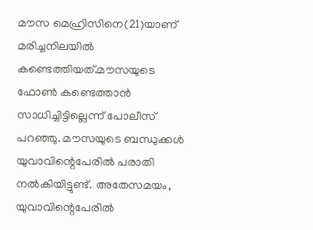മൗസ മെഹ്രിസിനെ(21)യാണ് മരിച്ചനിലയിൽ കണ്ടെത്തിയത്.മൗസയുടെ ഫോൺ കണ്ടെത്താൻ സാധിച്ചിട്ടില്ലെന്ന് പോലീസ് പറഞ്ഞു. മൗസയുടെ ബന്ധുക്കൾ യുവാവിന്റെപേരിൽ പരാതി നൽകിയിട്ടുണ്ട്. അതേസമയം, യുവാവിന്റെപേരിൽ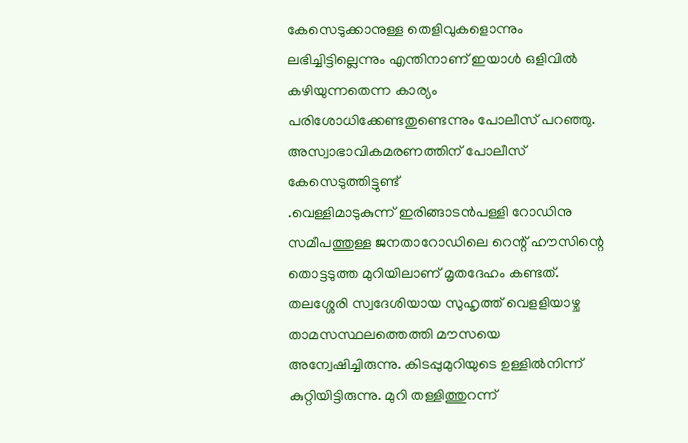കേസെടുക്കാനുള്ള തെളിവുകളൊന്നും ലഭിച്ചിട്ടില്ലെന്നും എന്തിനാണ് ഇയാൾ ഒളിവിൽ കഴിയുന്നതെന്ന കാര്യം പരിശോധിക്കേണ്ടതുണ്ടെന്നും പോലീസ് പറഞ്ഞു.
അസ്വാഭാവികമരണത്തിന് പോലീസ് കേസെടുത്തിട്ടുണ്ട്
.വെള്ളിമാടുകുന്ന് ഇരിങ്ങാടൻപള്ളി റോഡിനു സമീപത്തുള്ള ജനതാറോഡിലെ റെന്റ് ഹൗസിന്റെ തൊട്ടടുത്ത മുറിയിലാണ് മൃതദേഹം കണ്ടത്. തലശ്ശേരി സ്വദേശിയായ സുഹൃത്ത് വെളളിയാഴ്ച താമസസ്ഥലത്തെത്തി മൗസയെ അന്വേഷിച്ചിരുന്നു. കിടപ്പുമുറിയുടെ ഉള്ളിൽനിന്ന് കുറ്റിയിട്ടിരുന്നു. മുറി തള്ളിത്തുറന്ന്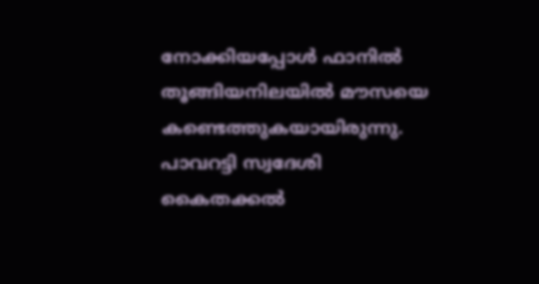നോക്കിയപ്പോൾ ഫാനിൽ തൂങ്ങിയനിലയിൽ മൗസയെ കണ്ടെത്തുകയായിരുന്നു. പാവറട്ടി സ്വദേശി കൈതക്കൽ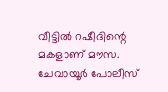വീട്ടിൽ റഷീദിന്റെ മകളാണ് മൗസ. ചേവായൂർ പോലീസ്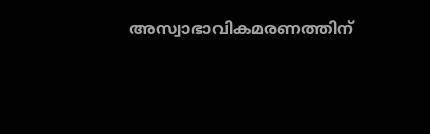അസ്വാഭാവികമരണത്തിന്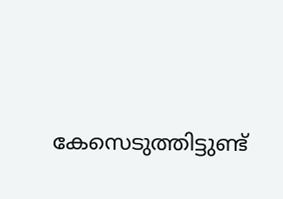കേസെടുത്തിട്ടുണ്ട്